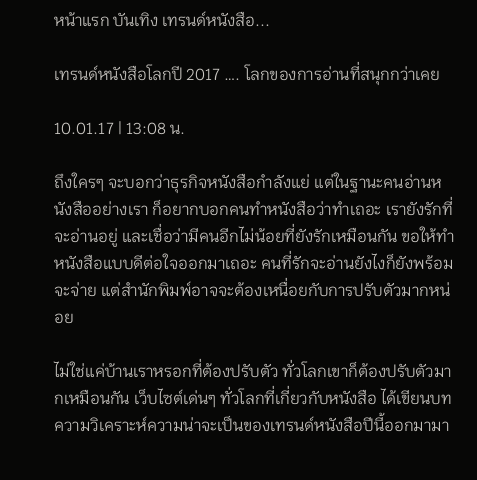หน้าแรก บันเทิง เทรนด์หนังสือ...

เทรนด์หนังสือโลกปี 2017 …. โลกของการอ่านที่สนุกกว่าเคย

10.01.17 | 13:08 น.

ถึงใครๆ จะบอกว่าธุรกิจหนังสือกำลังแย่ แต่ในฐานะคนอ่านหนังสืออย่างเรา ก็อยากบอกคนทำหนังสือว่าทำเถอะ เรายังรักที่จะอ่านอยู่ และเชื่อว่ามีคนอีกไม่น้อยที่ยังรักเหมือนกัน ขอให้ทำหนังสือแบบดีต่อใจออกมาเถอะ คนที่รักจะอ่านยังไงก็ยังพร้อมจะจ่าย แต่สำนักพิมพ์อาจจะต้องเหนื่อยกับการปรับตัวมากหน่อย

ไม่ใช่แค่บ้านเราหรอกที่ต้องปรับตัว ทั่วโลกเขาก็ต้องปรับตัวมากเหมือนกัน เว็บไซต์เด่นๆ ทั่วโลกที่เกี่ยวกับหนังสือ ได้เขียนบทความวิเคราะห์ความน่าจะเป็นของเทรนด์หนังสือปีนี้ออกมามา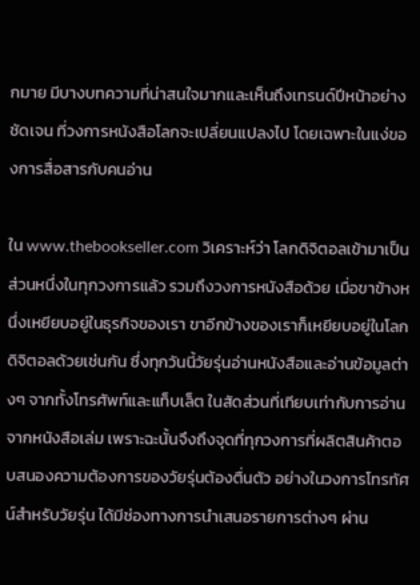กมาย มีบางบทความที่น่าสนใจมากและเห็นถึงเทรนด์ปีหน้าอย่างชัดเจน ที่วงการหนังสือโลกจะเปลี่ยนแปลงไป โดยเฉพาะในแง่ของการสื่อสารกับคนอ่าน

ใน www.thebookseller.com วิเคราะห์ว่า โลกดิจิตอลเข้ามาเป็นส่วนหนึ่งในทุกวงการแล้ว รวมถึงวงการหนังสือด้วย เมื่อขาข้างหนึ่งเหยียบอยู่ในธุรกิจของเรา ขาอีกข้างของเราก็เหยียบอยู่ในโลกดิจิตอลด้วยเช่นกัน ซึ่งทุกวันนี้วัยรุ่นอ่านหนังสือและอ่านข้อมูลต่างๆ จากทั้งโทรศัพท์และแท็บเล็ต ในสัดส่วนที่เทียบเท่ากับการอ่านจากหนังสือเล่ม เพราะฉะนั้นจึงถึงจุดที่ทุกวงการที่ผลิตสินค้าตอบสนองความต้องการของวัยรุ่นต้องตื่นตัว อย่างในวงการโทรทัศน์สำหรับวัยรุ่น ได้มีช่องทางการนำเสนอรายการต่างๆ ผ่าน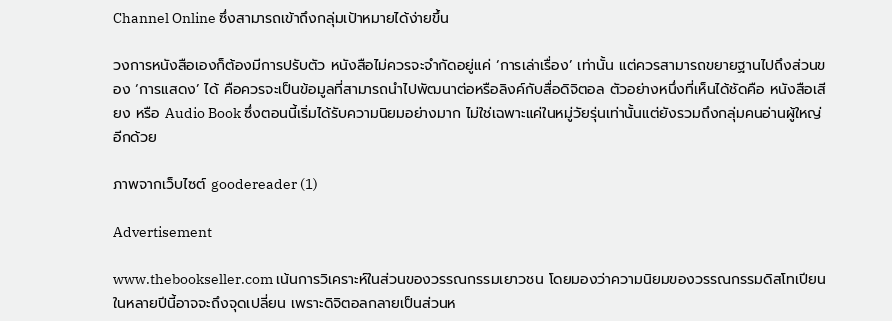Channel Online ซึ่งสามารถเข้าถึงกลุ่มเป้าหมายได้ง่ายขึ้น

วงการหนังสือเองก็ต้องมีการปรับตัว หนังสือไม่ควรจะจำกัดอยู่แค่ ‘การเล่าเรื่อง’ เท่านั้น แต่ควรสามารถขยายฐานไปถึงส่วนของ ‘การแสดง’ ได้ คือควรจะเป็นข้อมูลที่สามารถนำไปพัฒนาต่อหรือลิงค์กับสื่อดิจิตอล ตัวอย่างหนึ่งที่เห็นได้ชัดคือ หนังสือเสียง หรือ Audio Book ซึ่งตอนนี้เริ่มได้รับความนิยมอย่างมาก ไม่ใช่เฉพาะแค่ในหมู่วัยรุ่นเท่านั้นแต่ยังรวมถึงกลุ่มคนอ่านผู้ใหญ่อีกด้วย

ภาพจากเว็บไซต์ goodereader (1)

Advertisement

www.thebookseller.com เน้นการวิเคราะห์ในส่วนของวรรณกรรมเยาวชน โดยมองว่าความนิยมของวรรณกรรมดิสโทเปียนในหลายปีนี้อาจจะถึงจุดเปลี่ยน เพราะดิจิตอลกลายเป็นส่วนห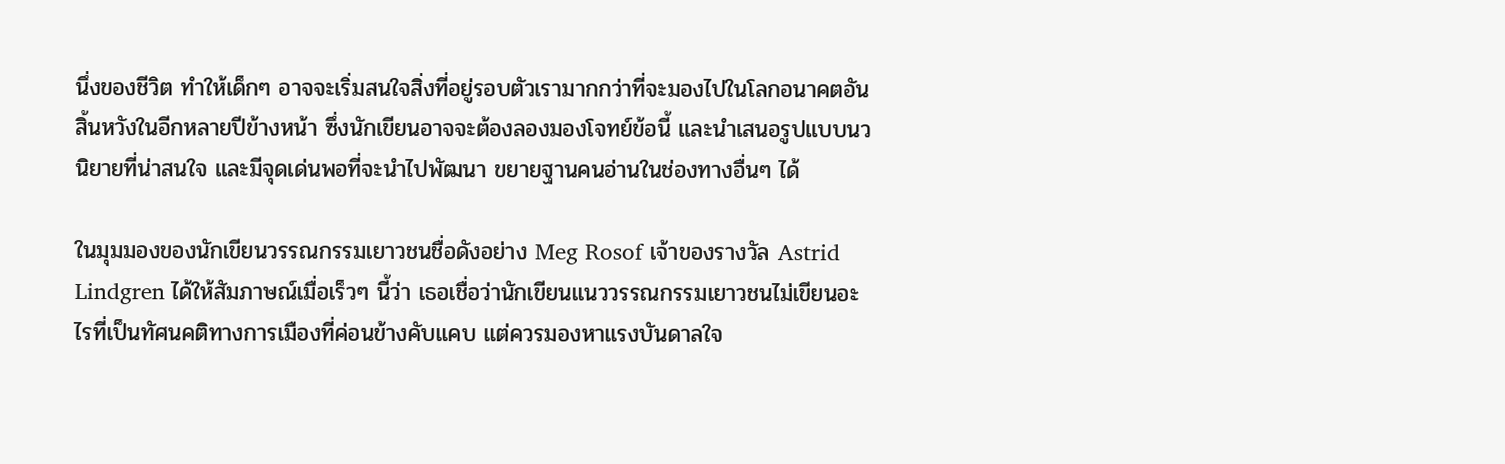นึ่งของชีวิต ทำให้เด็กๆ อาจจะเริ่มสนใจสิ่งที่อยู่รอบตัวเรามากกว่าที่จะมองไปในโลกอนาคตอันสิ้นหวังในอีกหลายปีข้างหน้า ซึ่งนักเขียนอาจจะต้องลองมองโจทย์ข้อนี้ และนำเสนอรูปแบบนวนิยายที่น่าสนใจ และมีจุดเด่นพอที่จะนำไปพัฒนา ขยายฐานคนอ่านในช่องทางอื่นๆ ได้

ในมุมมองของนักเขียนวรรณกรรมเยาวชนชื่อดังอย่าง Meg Rosof เจ้าของรางวัล Astrid Lindgren ได้ให้สัมภาษณ์เมื่อเร็วๆ นี้ว่า เธอเชื่อว่านักเขียนแนววรรณกรรมเยาวชนไม่เขียนอะไรที่เป็นทัศนคติทางการเมืองที่ค่อนข้างคับแคบ แต่ควรมองหาแรงบันดาลใจ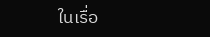ในเรื่อ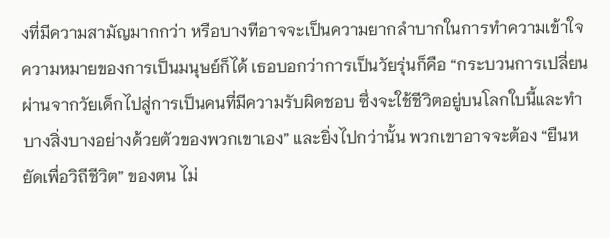งที่มีความสามัญมากกว่า หรือบางทีอาจจะเป็นความยากลำบากในการทำความเข้าใจความหมายของการเป็นมนุษย์ก็ได้ เธอบอกว่าการเป็นวัยรุ่นก็คือ “กระบวนการเปลี่ยนผ่านจากวัยเด็กไปสู่การเป็นคนที่มีความรับผิดชอบ ซึ่งจะใช้ชีวิตอยู่บนโลกใบนี้และทำบางสิ่งบางอย่างด้วยตัวของพวกเขาเอง” และยิ่งไปกว่านั้น พวกเขาอาจจะต้อง “ยืนหยัดเพื่อวิถีชีวิต” ของตน ไม่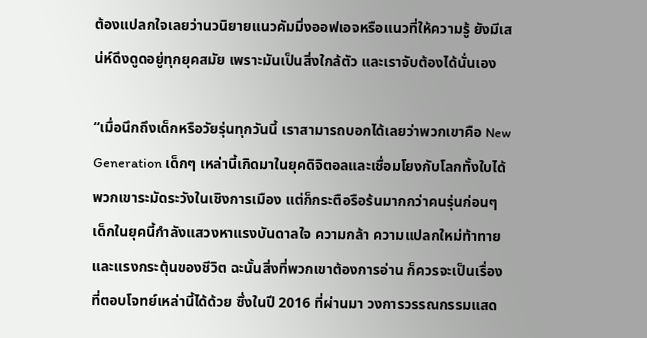ต้องแปลกใจเลยว่านวนิยายแนวคัมมิ่งออฟเอจหรือแนวที่ให้ความรู้ ยังมีเสน่ห์ดึงดูดอยู่ทุกยุคสมัย เพราะมันเป็นสิ่งใกล้ตัว และเราจับต้องได้นั่นเอง

“เมื่อนึกถึงเด็กหรือวัยรุ่นทุกวันนี้ เราสามารถบอกได้เลยว่าพวกเขาคือ New Generation เด็กๆ เหล่านี้เกิดมาในยุคดิจิตอลและเชื่อมโยงกับโลกทั้งใบได้ พวกเขาระมัดระวังในเชิงการเมือง แต่ก็กระตือรือร้นมากกว่าคนรุ่นก่อนๆ เด็กในยุคนี้กำลังแสวงหาแรงบันดาลใจ ความกล้า ความแปลกใหม่ท้าทาย และแรงกระตุ้นของชีวิต ฉะนั้นสิ่งที่พวกเขาต้องการอ่าน ก็ควรจะเป็นเรื่องที่ตอบโจทย์เหล่านี้ได้ด้วย ซึ่งในปี 2016 ที่ผ่านมา วงการวรรณกรรมแสด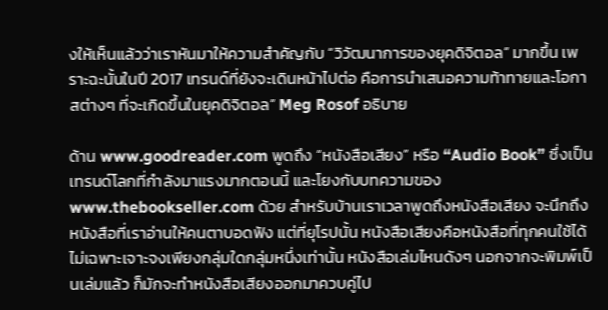งให้เห็นแล้วว่าเราหันมาให้ความสำคัญกับ “วิวัฒนาการของยุคดิจิตอล” มากขึ้น เพราะฉะนั้นในปี 2017 เทรนด์ที่ยังจะเดินหน้าไปต่อ คือการนำเสนอความท้าทายและโอกาสต่างๆ ที่จะเกิดขึ้นในยุคดิจิตอล” Meg Rosof อธิบาย

ด้าน www.goodreader.com พูดถึง “หนังสือเสียง” หรือ “Audio Book” ซึ่งเป็นเทรนด์โลกที่กำลังมาแรงมากตอนนี้ และโยงกับบทความของ www.thebookseller.com ด้วย สำหรับบ้านเราเวลาพูดถึงหนังสือเสียง จะนึกถึงหนังสือที่เราอ่านให้คนตาบอดฟัง แต่ที่ยุโรปนั้น หนังสือเสียงคือหนังสือที่ทุกคนใช้ได้ ไม่เฉพาะเจาะจงเพียงกลุ่มใดกลุ่มหนึ่งเท่านั้น หนังสือเล่มไหนดังๆ นอกจากจะพิมพ์เป็นเล่มแล้ว ก็มักจะทำหนังสือเสียงออกมาควบคู่ไป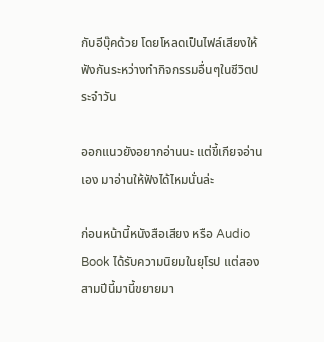กับอีบุ๊คด้วย โดยโหลดเป็นไฟล์เสียงให้ฟังกันระหว่างทำกิจกรรมอื่นๆในชีวิตประจำวัน

ออกแนวยังอยากอ่านนะ แต่ขี้เกียจอ่านเอง มาอ่านให้ฟังได้ไหมนั่นล่ะ

ก่อนหน้านี้หนังสือเสียง หรือ Audio Book ได้รับความนิยมในยุโรป แต่สองสามปีนี้มานี้ขยายมา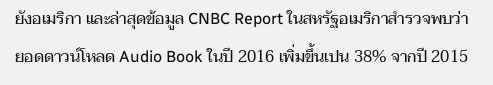ยังอเมริกา และล่าสุดข้อมูล CNBC Report ในสหรัฐอเมริกาสำรวจพบว่า ยอดดาวน์โหลด Audio Book ในปี 2016 เพิ่มขึ้นเปน 38% จากปี 2015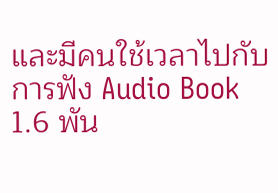และมีคนใช้เวลาไปกับการฟัง Audio Book 1.6 พัน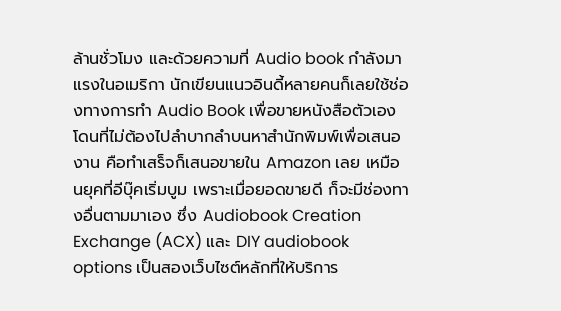ล้านชั่วโมง และด้วยความที่ Audio book กำลังมาแรงในอเมริกา นักเขียนแนวอินดี้หลายคนก็เลยใช้ช่องทางการทำ Audio Book เพื่อขายหนังสือตัวเอง โดนที่ไม่ต้องไปลำบากลำบนหาสำนักพิมพ์เพื่อเสนองาน คือทำเสร็จก็เสนอขายใน Amazon เลย เหมือนยุคที่อีบุ๊คเริ่มบูม เพราะเมื่อยอดขายดี ก็จะมีช่องทางอื่นตามมาเอง ซึ่ง Audiobook Creation Exchange (ACX) และ DIY audiobook options เป็นสองเว็บไซต์หลักที่ให้บริการ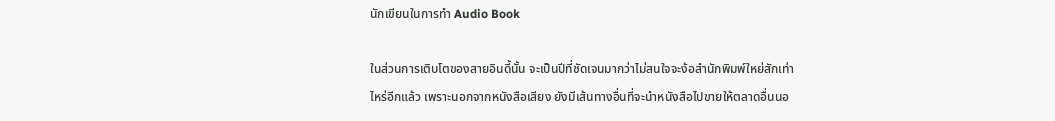นักเขียนในการทำ Audio Book

ในส่วนการเติบโตของสายอินดี้นั้น จะเป็นปีที่ชัดเจนมากว่าไม่สนใจจะง้อสำนักพิมพ์ใหย่สักเท่าไหร่อีกแล้ว เพราะนอกจากหนังสือเสียง ยังมีเส้นทางอื่นที่จะนำหนังสือไปขายให้ตลาดอื่นนอ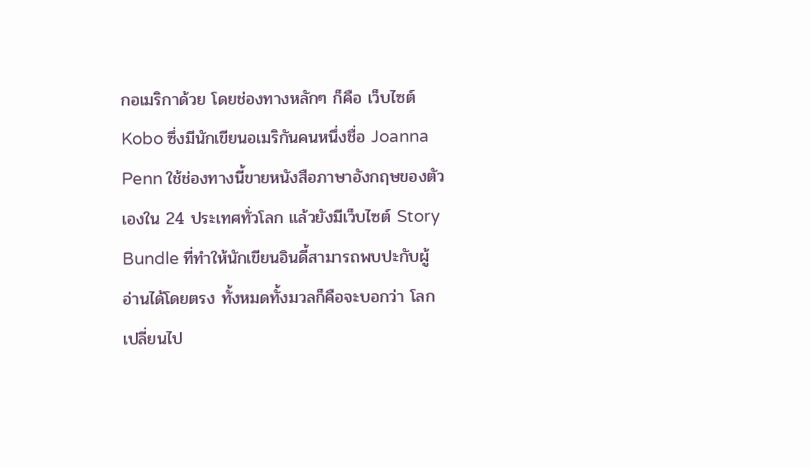กอเมริกาด้วย โดยช่องทางหลักๆ ก็คือ เว็บไซต์ Kobo ซึ่งมีนักเขียนอเมริกันคนหนึ่งชื่อ Joanna Penn ใช้ช่องทางนี้ขายหนังสือภาษาอังกฤษของตัวเองใน 24 ประเทศทั่วโลก แล้วยังมีเว็บไซต์ Story Bundle ที่ทำให้นักเขียนอินดี้สามารถพบปะกับผู้อ่านได้โดยตรง ทั้งหมดทั้งมวลก็คือจะบอกว่า โลกเปลี่ยนไป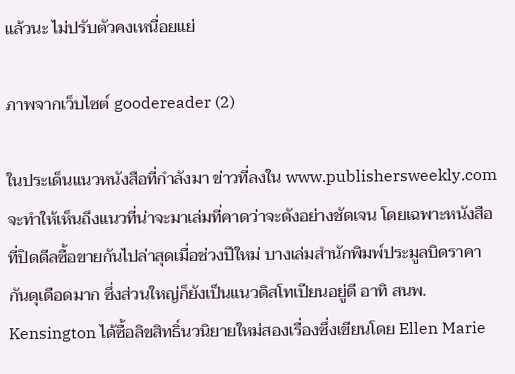แล้วนะ ไม่ปรับตัวคงเหนื่อยแย่

ภาพจากเว็บไซต์ goodereader (2)

ในประเด็นแนวหนังสือที่กำลังมา ข่าวที่ลงใน www.publishersweekly.com จะทำให้เห็นถึงแนวที่น่าจะมาเล่มที่คาดว่าจะดังอย่างชัดเจน โดยเฉพาะหนังสือที่ปิดดีลซื้อขายกันไปล่าสุดเมื่อช่วงปีใหม่ บางเล่มสำนักพิมพ์ประมูลบิดราคากันดุเดือดมาก ซึ่งส่วนใหญ่ก็ยังเป็นแนวดิสโทเปียนอยู่ดี อาทิ สนพ. Kensington ได้ซื้อลิขสิทธิ์นวนิยายใหม่สองเรื่องซึ่งเขียนโดย Ellen Marie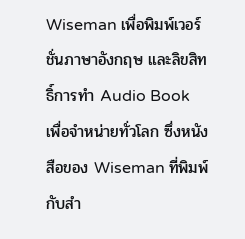Wiseman เพื่อพิมพ์เวอร์ชั่นภาษาอังกฤษ และลิขสิทธิ์การทำ Audio Book เพื่อจำหน่ายทั่วโลก ซึ่งหนังสือของ Wiseman ที่พิมพ์กับสำ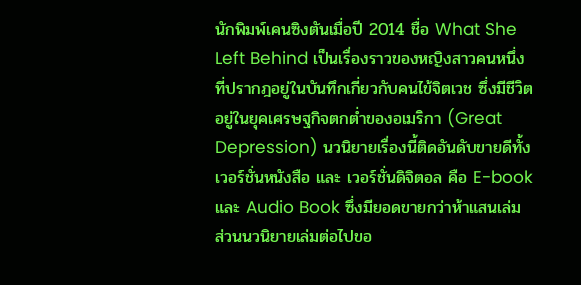นักพิมพ์เคนซิงตันเมื่อปี 2014 ชื่อ What She Left Behind เป็นเรื่องราวของหญิงสาวคนหนึ่งที่ปรากฎอยู่ในบันทึกเกี่ยวกับคนไข้จิตเวช ซึ่งมีชีวิตอยู่ในยุคเศรษฐกิจตกต่ำของอเมริกา (Great Depression) นวนิยายเรื่องนี้ติดอันดับขายดีทั้งเวอร์ชั่นหนังสือ และ เวอร์ชั่นดิจิตอล คือ E-book และ Audio Book ซึ่งมียอดขายกว่าห้าแสนเล่ม ส่วนนวนิยายเล่มต่อไปขอ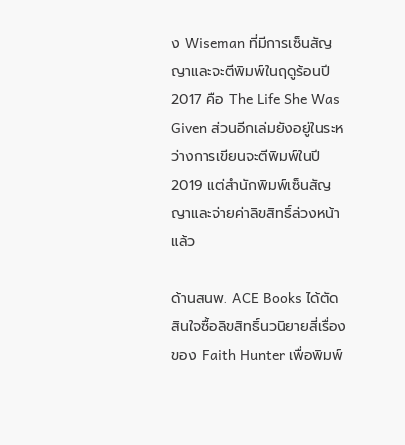ง Wiseman ที่มีการเซ็นสัญญาและจะตีพิมพ์ในฤดูร้อนปี 2017 คือ The Life She Was Given ส่วนอีกเล่มยังอยู่ในระหว่างการเขียนจะตีพิมพ์ในปี 2019 แต่สำนักพิมพ์เซ็นสัญญาและจ่ายค่าลิขสิทธิ์ล่วงหน้าแล้ว

ด้านสนพ. ACE Books ได้ตัดสินใจซื้อลิขสิทธิ์นวนิยายสี่เรื่องของ Faith Hunter เพื่อพิมพ์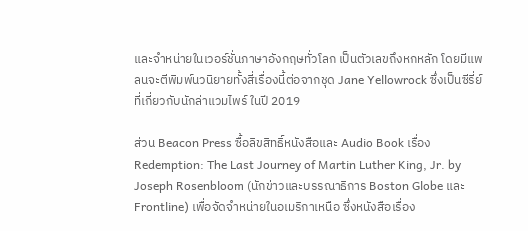และจำหน่ายในเวอร์ชั่นภาษาอังกฤษทั่วโลก เป็นตัวเลขถึงหกหลัก โดยมีแพลนจะตีพิมพ์นวนิยายทั้งสี่เรื่องนี้ต่อจากชุด Jane Yellowrock ซึ่งเป็นซีรี่ย์ที่เกี่ยวกับนักล่าแวมไพร์ ในปี 2019

ส่วน Beacon Press ซื้อลิขสิทธิ์หนังสือและ Audio Book เรื่อง Redemption: The Last Journey of Martin Luther King, Jr. by Joseph Rosenbloom (นักข่าวและบรรณาธิการ Boston Globe และ Frontline) เพื่อจัดจำหน่ายในอเมริกาเหนือ ซึ่งหนังสือเรื่อง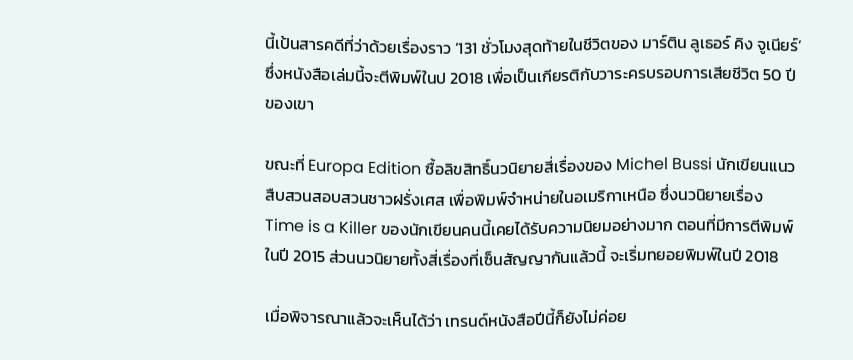นี้เป้นสารคดีที่ว่าด้วยเรื่องราว ‘131 ชั่วโมงสุดท้ายในชีวิตของ มาร์ติน ลูเธอร์ คิง จูเนียร์’ ซึ่งหนังสือเล่มนี้จะตีพิมพ์ในป 2018 เพื่อเป็นเกียรติกับวาระครบรอบการเสียชีวิต 50 ปีของเขา

ขณะที่ Europa Edition ซื้อลิขสิทธิ์นวนิยายสี่เรื่องของ Michel Bussi นักเขียนแนวสืบสวนสอบสวนชาวฝรั่งเศส เพื่อพิมพ์จำหน่ายในอเมริกาเหนือ ซึ่งนวนิยายเรื่อง Time is a Killer ของนักเขียนคนนี้เคยได้รับความนิยมอย่างมาก ตอนที่มีการตีพิมพ์ในปี 2015 ส่วนนวนิยายทั้งสี่เรื่องที่เซ็นสัญญากันแล้วนี้ จะเริ่มทยอยพิมพ์ในปี 2018

เมื่อพิจารณาแล้วจะเห็นได้ว่า เทรนด์หนังสือปีนี้ก็ยังไม่ค่อย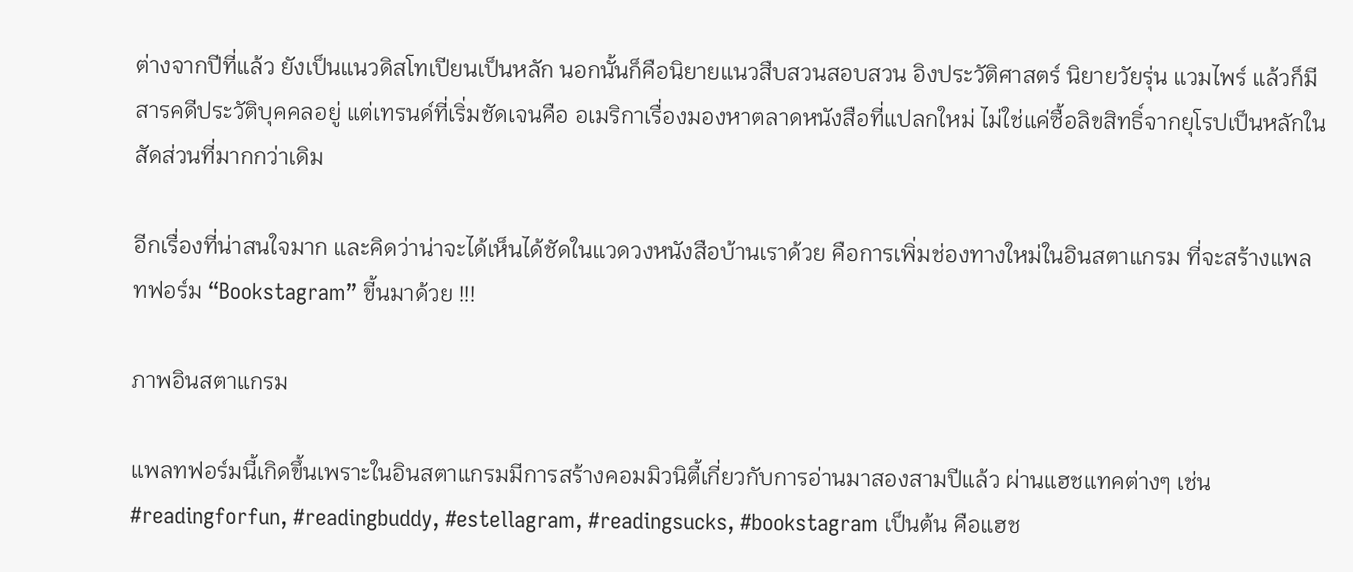ต่างจากปีที่แล้ว ยังเป็นแนวดิสโทเปียนเป็นหลัก นอกนั้นก็คือนิยายแนวสืบสวนสอบสวน อิงประวัติศาสตร์ นิยายวัยรุ่น แวมไพร์ แล้วก็มีสารคดีประวัติบุคคลอยู่ แต่เทรนด์ที่เริ่มชัดเจนคือ อเมริกาเรื่องมองหาตลาดหนังสือที่แปลกใหม่ ไม่ใช่แค่ซื้อลิขสิทธิ์จากยุโรปเป็นหลักในสัดส่วนที่มากกว่าเดิม

อีกเรื่องที่น่าสนใจมาก และคิดว่าน่าจะได้เห็นได้ชัดในแวดวงหนังสือบ้านเราด้วย คือการเพิ่มช่องทางใหม่ในอินสตาแกรม ที่จะสร้างแพลทฟอร์ม “Bookstagram” ขี้นมาด้วย !!!

ภาพอินสตาแกรม

แพลทฟอร์มนี้เกิดขึ้นเพราะในอินสตาแกรมมีการสร้างคอมมิวนิตี้เกี่ยวกับการอ่านมาสองสามปีแล้ว ผ่านแฮชแทคต่างๆ เช่น #readingforfun, #readingbuddy, #estellagram, #readingsucks, #bookstagram เป็นต้น คือแฮช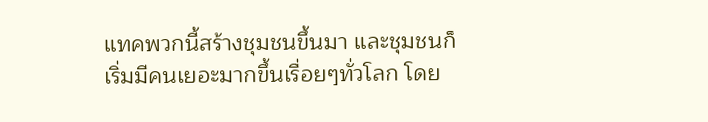แทคพวกนี้สร้างชุมชนขึ้นมา และชุมชนก็เริ่มมีคนเยอะมากขึ้นเรื่อยๆทั่วโลก โดย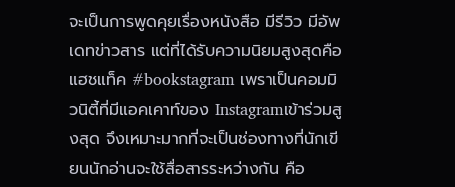จะเป็นการพูดคุยเรื่องหนังสือ มีรีวิว มีอัพเดทข่าวสาร แต่ที่ได้รับความนิยมสูงสุดคือแฮชแท็ค #bookstagram เพราเป็นคอมมิวนิตี้ที่มีแอคเคาท์ของ Instagramเข้าร่วมสูงสุด จึงเหมาะมากที่จะเป็นช่องทางที่นักเขียนนักอ่านจะใช้สื่อสารระหว่างกัน คือ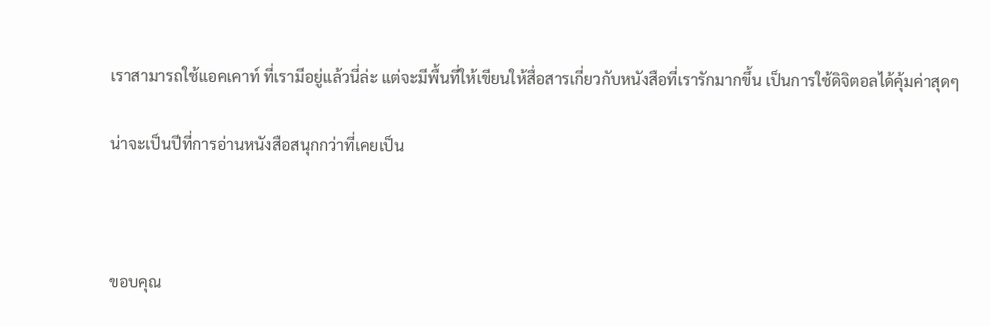เราสามารถใช้แอคเคาท์ ที่เรามีอยู่แล้วนี่ล่ะ แต่จะมีพื้นที่ให้เขียนให้สื่อสารเกี่ยวกับหนังสือที่เรารักมากขึ้น เป็นการใช้ดิจิตอลได้คุ้มค่าสุดๆ

น่าจะเป็นปีที่การอ่านหนังสือสนุกกว่าที่เคยเป็น



ขอบคุณ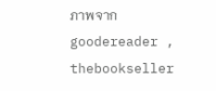ภาพจาก  goodereader , thebookseller